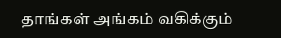தாங்கள் அங்கம் வகிக்கும்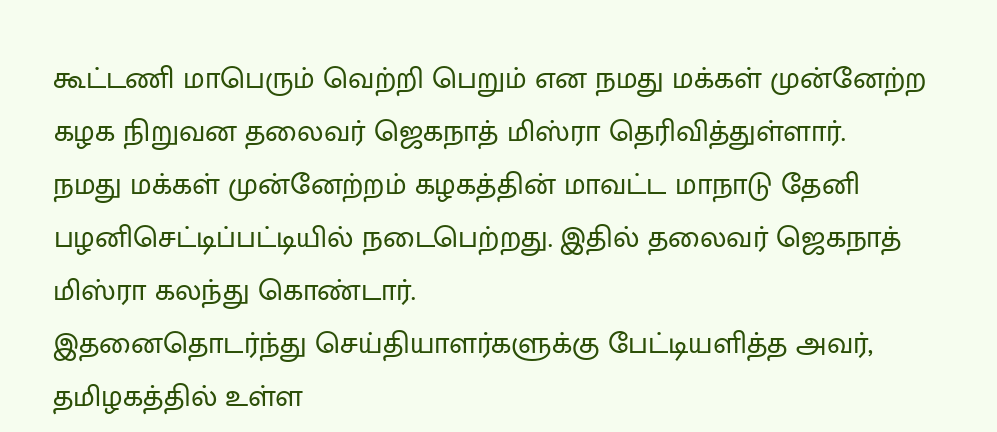கூட்டணி மாபெரும் வெற்றி பெறும் என நமது மக்கள் முன்னேற்ற கழக நிறுவன தலைவர் ஜெகநாத் மிஸ்ரா தெரிவித்துள்ளார்.
நமது மக்கள் முன்னேற்றம் கழகத்தின் மாவட்ட மாநாடு தேனி பழனிசெட்டிப்பட்டியில் நடைபெற்றது. இதில் தலைவர் ஜெகநாத் மிஸ்ரா கலந்து கொண்டார்.
இதனைதொடர்ந்து செய்தியாளர்களுக்கு பேட்டியளித்த அவர், தமிழகத்தில் உள்ள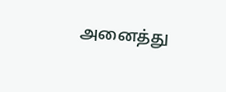அனைத்து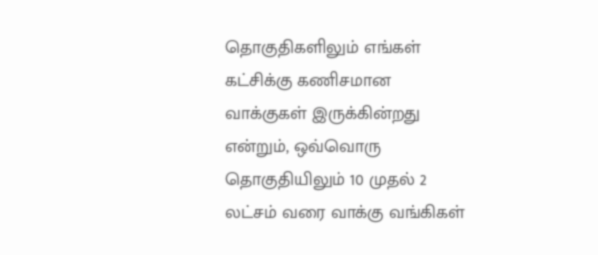தொகுதிகளிலும் எங்கள் கட்சிக்கு கணிசமான வாக்குகள் இருக்கின்றது என்றும், ஒவ்வொரு தொகுதியிலும் 10 முதல் 2 லட்சம் வரை வாக்கு வங்கிகள்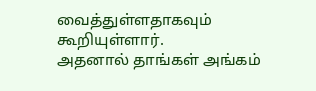வைத்துள்ளதாகவும் கூறியுள்ளார்.
அதனால் தாங்கள் அங்கம்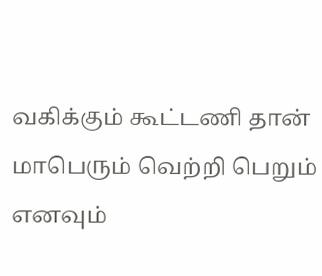வகிக்கும் கூட்டணி தான் மாபெரும் வெற்றி பெறும் எனவும்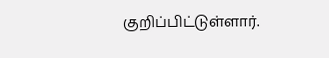குறிப்பிட்டுள்ளார்.